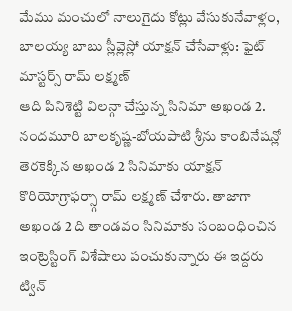మేము మంచులో నాలుగైదు కోట్లు వేసుకునేవాళ్లం, బాలయ్య బాబు స్లీవ్లెస్లో యాక్షన్ చేసేవాళ్లు: ఫైట్ మాస్టర్స్ రామ్ లక్ష్మణ్
ఆది పినిశెట్టి విలన్గా చేస్తున్న సినిమా అఖండ 2. నందమూరి బాలకృష్ణ-బోయపాటి శ్రీను కాంబినేషన్లో తెరకెక్కిన అఖండ 2 సినిమాకు యాక్షన్ కొరియోగ్రాఫర్స్గా రామ్ లక్ష్మణ్ చేశారు. తాజాగా అఖండ 2 ది తాండవం సినిమాకు సంబంధించిన ఇంట్రెస్టింగ్ విశేషాలు పంచుకున్నారు ఈ ఇద్దరు ట్విన్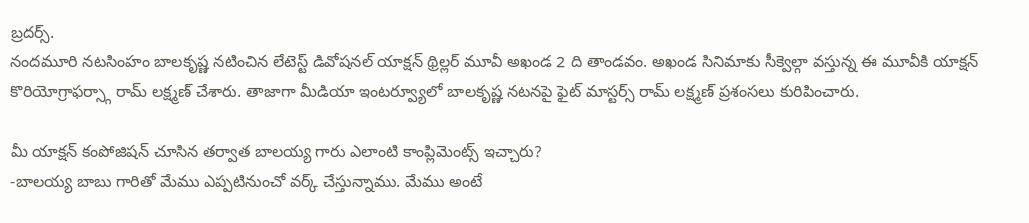బ్రదర్స్.
నందమూరి నటసింహం బాలకృష్ణ నటించిన లేటెస్ట్ డివోషనల్ యాక్షన్ థ్రిల్లర్ మూవీ అఖండ 2 ది తాండవం. అఖండ సినిమాకు సీక్వెల్గా వస్తున్న ఈ మూవీకి యాక్షన్ కొరియోగ్రాఫర్స్గా రామ్ లక్ష్మణ్ చేశారు. తాజాగా మీడియా ఇంటర్వ్యూలో బాలకృష్ణ నటనపై ఫైట్ మాస్టర్స్ రామ్ లక్ష్మణ్ ప్రశంసలు కురిపించారు.

మీ యాక్షన్ కంపోజిషన్ చూసిన తర్వాత బాలయ్య గారు ఎలాంటి కాంప్లిమెంట్స్ ఇచ్చారు?
-బాలయ్య బాబు గారితో మేము ఎప్పటినుంచో వర్క్ చేస్తున్నాము. మేము అంటే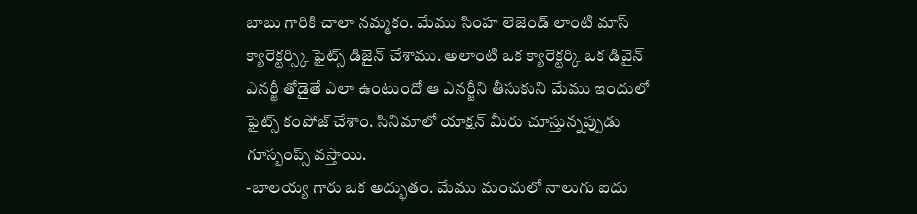బాబు గారికి చాలా నమ్మకం. మేము సింహ లెజెండ్ లాంటి మాస్ క్యారెక్టర్స్కి ఫైట్స్ డిజైన్ చేశాము. అలాంటి ఒక క్యారెక్టర్కి ఒక డివైన్ ఎనర్జీ తోడైతే ఎలా ఉంటుందో ఆ ఎనర్జీని తీసుకుని మేము ఇందులో ఫైట్స్ కంపోజ్ చేశాం. సినిమాలో యాక్షన్ మీరు చూస్తున్నప్పుడు గూస్బంప్స్ వస్తాయి.
-బాలయ్య గారు ఒక అద్భుతం. మేము మంచులో నాలుగు ఐదు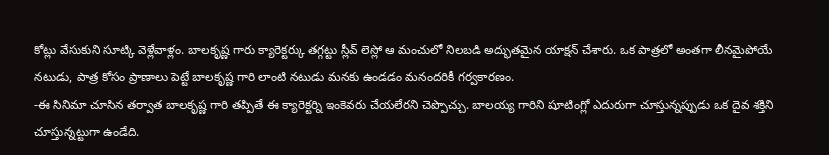కోట్లు వేసుకుని సూట్కి వెళ్లేవాళ్లం. బాలకృష్ణ గారు క్యారెక్టర్కు తగ్గట్టు స్లీవ్ లెస్లో ఆ మంచులో నిలబడి అద్భుతమైన యాక్షన్ చేశారు. ఒక పాత్రలో అంతగా లీనమైపోయే నటుడు, పాత్ర కోసం ప్రాణాలు పెట్టే బాలకృష్ణ గారి లాంటి నటుడు మనకు ఉండడం మనందరికీ గర్వకారణం.
-ఈ సినిమా చూసిన తర్వాత బాలకృష్ణ గారి తప్పితే ఈ క్యారెక్టర్ని ఇంకెవరు చేయలేరని చెప్పొచ్చు. బాలయ్య గారిని షూటింగ్లో ఎదురుగా చూస్తున్నప్పుడు ఒక దైవ శక్తిని చూస్తున్నట్టుగా ఉండేది.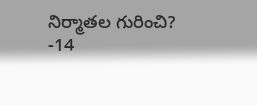నిర్మాతల గురించి?
-14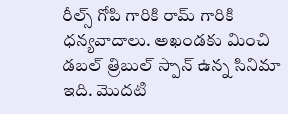రీల్స్ గోపి గారికి రామ్ గారికి ధన్యవాదాలు. అఖండకు మించి డబల్ త్రిబుల్ స్పాన్ ఉన్న సినిమా ఇది. మొదటి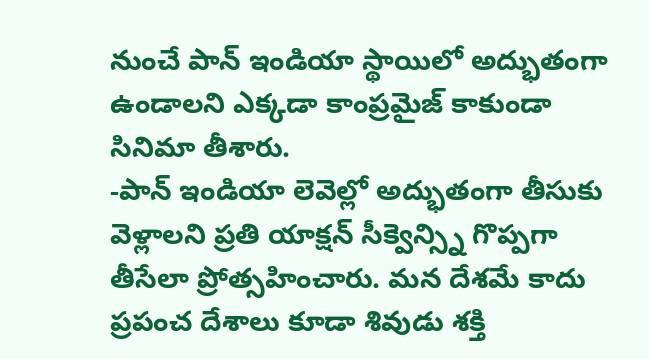నుంచే పాన్ ఇండియా స్థాయిలో అద్భుతంగా ఉండాలని ఎక్కడా కాంప్రమైజ్ కాకుండా సినిమా తీశారు.
-పాన్ ఇండియా లెవెల్లో అద్భుతంగా తీసుకు వెళ్లాలని ప్రతి యాక్షన్ సీక్వెన్స్ని గొప్పగా తీసేలా ప్రోత్సహించారు. మన దేశమే కాదు ప్రపంచ దేశాలు కూడా శివుడు శక్తి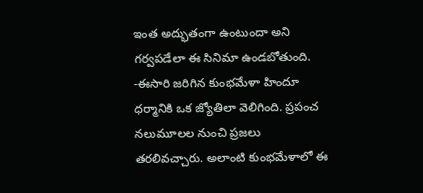ఇంత అద్భుతంగా ఉంటుందా అని గర్వపడేలా ఈ సినిమా ఉండబోతుంది.
-ఈసారి జరిగిన కుంభమేళా హిందూ ధర్మానికి ఒక జ్యోతిలా వెలిగింది. ప్రపంచ నలుమూలల నుంచి ప్రజలు తరలివచ్చారు. అలాంటి కుంభమేళాలో ఈ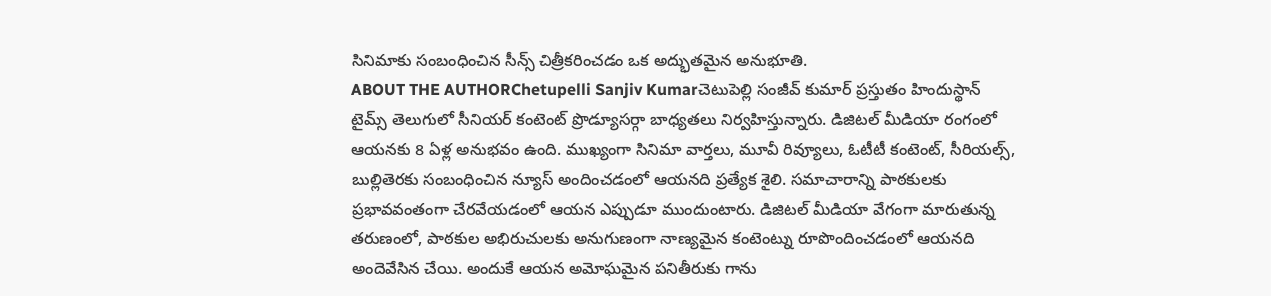సినిమాకు సంబంధించిన సీన్స్ చిత్రీకరించడం ఒక అద్భుతమైన అనుభూతి.
ABOUT THE AUTHORChetupelli Sanjiv Kumarచెటుపెల్లి సంజీవ్ కుమార్ ప్రస్తుతం హిందుస్థాన్ టైమ్స్ తెలుగులో సీనియర్ కంటెంట్ ప్రొడ్యూసర్గా బాధ్యతలు నిర్వహిస్తున్నారు. డిజిటల్ మీడియా రంగంలో ఆయనకు 8 ఏళ్ల అనుభవం ఉంది. ముఖ్యంగా సినిమా వార్తలు, మూవీ రివ్యూలు, ఓటీటీ కంటెంట్, సీరియల్స్, బుల్లితెరకు సంబంధించిన న్యూస్ అందించడంలో ఆయనది ప్రత్యేక శైలి. సమాచారాన్ని పాఠకులకు ప్రభావవంతంగా చేరవేయడంలో ఆయన ఎప్పుడూ ముందుంటారు. డిజిటల్ మీడియా వేగంగా మారుతున్న తరుణంలో, పాఠకుల అభిరుచులకు అనుగుణంగా నాణ్యమైన కంటెంట్ను రూపొందించడంలో ఆయనది అందెవేసిన చేయి. అందుకే ఆయన అమోఘమైన పనితీరుకు గాను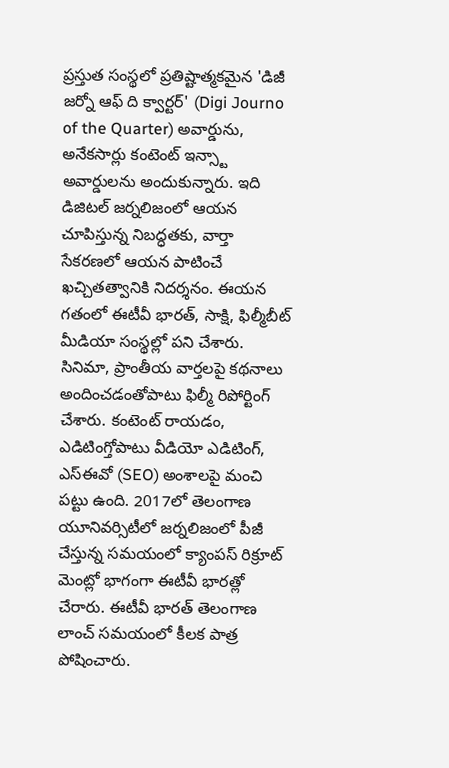ప్రస్తుత సంస్థలో ప్రతిష్టాత్మకమైన 'డిజీ జర్నో ఆఫ్ ది క్వార్టర్' (Digi Journo of the Quarter) అవార్డును, అనేకసార్లు కంటెంట్ ఇన్స్టా అవార్డులను అందుకున్నారు. ఇది డిజిటల్ జర్నలిజంలో ఆయన చూపిస్తున్న నిబద్ధతకు, వార్తా సేకరణలో ఆయన పాటించే ఖచ్చితత్వానికి నిదర్శనం. ఈయన గతంలో ఈటీవీ భారత్, సాక్షి, ఫిల్మీబీట్ మీడియా సంస్థల్లో పని చేశారు. సినిమా, ప్రాంతీయ వార్తలపై కథనాలు అందించడంతోపాటు ఫిల్మీ రిపోర్టింగ్ చేశారు. కంటెంట్ రాయడం, ఎడిటింగ్తోపాటు వీడియో ఎడిటింగ్, ఎస్ఈవో (SEO) అంశాలపై మంచి పట్టు ఉంది. 2017లో తెలంగాణ యూనివర్సిటీలో జర్నలిజంలో పీజీ చేస్తున్న సమయంలో క్యాంపస్ రిక్రూట్ మెంట్లో భాగంగా ఈటీవీ భారత్లో చేరారు. ఈటీవీ భారత్ తెలంగాణ లాంచ్ సమయంలో కీలక పాత్ర పోషించారు.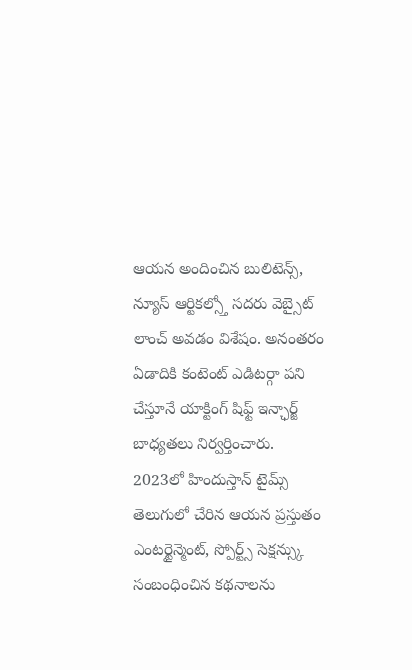ఆయన అందించిన బులిటెన్స్, న్యూస్ ఆర్టికల్స్తో సదరు వెబ్సైట్ లాంచ్ అవడం విశేషం. అనంతరం ఏడాదికి కంటెంట్ ఎడిటర్గా పని చేస్తూనే యాక్టింగ్ షిఫ్ట్ ఇన్ఛార్జ్ బాధ్యతలు నిర్వర్తించారు. 2023లో హిందుస్తాన్ టైమ్స్ తెలుగులో చేరిన ఆయన ప్రస్తుతం ఎంటర్టైన్మెంట్, స్పోర్ట్స్ సెక్షన్స్కు సంబంధించిన కథనాలను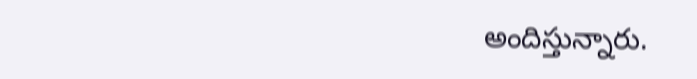అందిస్తున్నారు.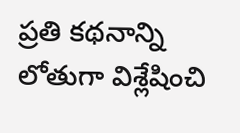ప్రతి కథనాన్ని లోతుగా విశ్లేషించి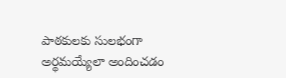పాఠకులకు సులభంగా అర్థమయ్యేలా అందించడం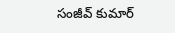సంజీవ్ కుమార్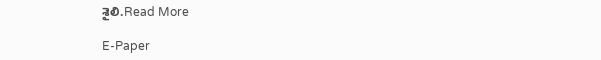శైలి.Read More

E-Paper